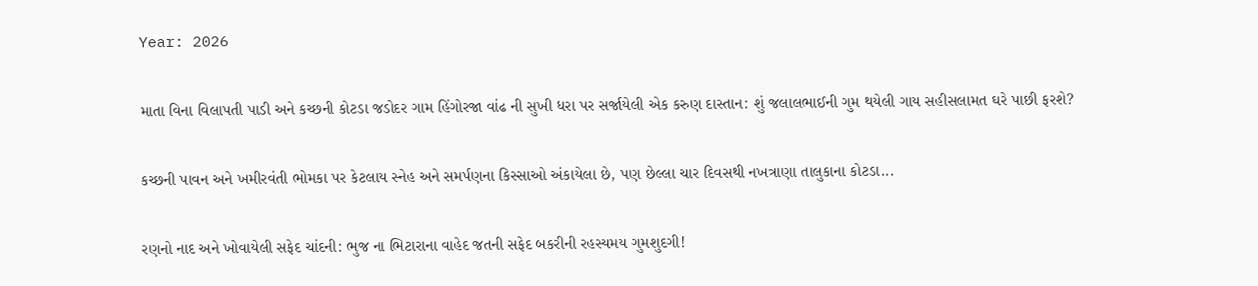Year: 2026

માતા વિના વિલાપતી પાડી અને કચ્છની કોટડા જડોદર ગામ હિંગોરજા વાંઢ ની સુખી ધરા પર સર્જાયેલી એક કરુણ દાસ્તાન: શું જલાલભાઈની ગુમ થયેલી ગાય સહીસલામત ઘરે પાછી ફરશે?

કચ્છની પાવન અને ખમીરવંતી ભોમકા પર કેટલાય સ્નેહ અને સમર્પણના કિસ્સાઓ અંકાયેલા છે, પણ છેલ્લા ચાર દિવસથી નખત્રાણા તાલુકાના કોટડા...

રણનો નાદ અને ખોવાયેલી સફેદ ચાંદની: ભુજ ના ભિટારાના વાહેદ જતની સફેદ બકરીની રહસ્યમય ગુમશુદગી!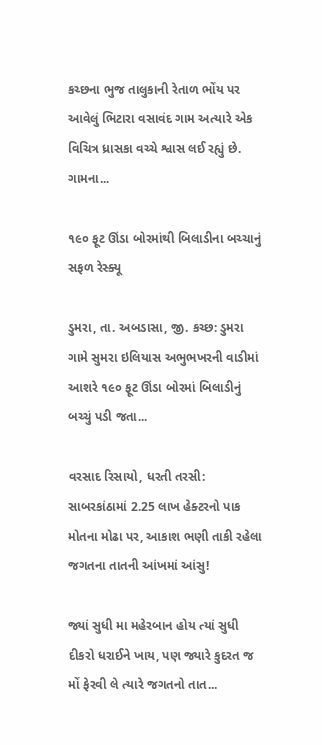કચ્છના ભુજ તાલુકાની રેતાળ ભોંય પર આવેલું ભિટારા વસાવંદ ગામ અત્યારે એક વિચિત્ર ધ્રાસકા વચ્ચે શ્વાસ લઈ રહ્યું છે. ગામના...

૧૯૦ ફૂટ ઊંડા બોરમાંથી બિલાડીના બચ્ચાનું સફળ રેસ્ક્યૂ

ડુમરા, તા. અબડાસા, જી. કચ્છ: ડુમરા ગામે સુમરા ઇલિયાસ અભુભખરની વાડીમાં આશરે ૧૯૦ ફૂટ ઊંડા બોરમાં બિલાડીનું બચ્ચું પડી જતા...

વરસાદ રિસાયો, ધરતી તરસી: સાબરકાંઠામાં 2.25 લાખ હેક્ટરનો પાક મોતના મોઢા પર, આકાશ ભણી તાકી રહેલા જગતના તાતની આંખમાં આંસુ!

જ્યાં સુધી મા મહેરબાન હોય ત્યાં સુધી દીકરો ધરાઈને ખાય, પણ જ્યારે કુદરત જ મોં ફેરવી લે ત્યારે જગતનો તાત...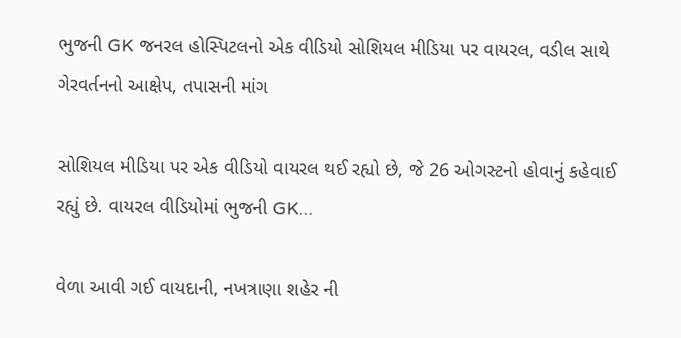ભુજની GK જનરલ હોસ્પિટલનો એક વીડિયો સોશિયલ મીડિયા પર વાયરલ, વડીલ સાથે ગેરવર્તનનો આક્ષેપ, તપાસની માંગ

સોશિયલ મીડિયા પર એક વીડિયો વાયરલ થઈ રહ્યો છે, જે 26 ઓગસ્ટનો હોવાનું કહેવાઈ રહ્યું છે. વાયરલ વીડિયોમાં ભુજની GK...

વેળા આવી ગઈ વાયદાની, નખત્રાણા શહેર ની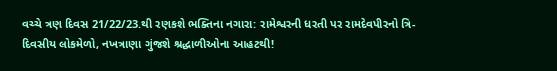વચ્ચે ત્રણ દિવસ 21/22/23.થી રણકશે ભક્તિના નગારા: રામેશ્વરની ધરતી પર રામદેવપીરનો ત્રિ-દિવસીય લોકમેળો, નખત્રાણા ગુંજશે શ્રદ્ધાળીઓના આહટથી!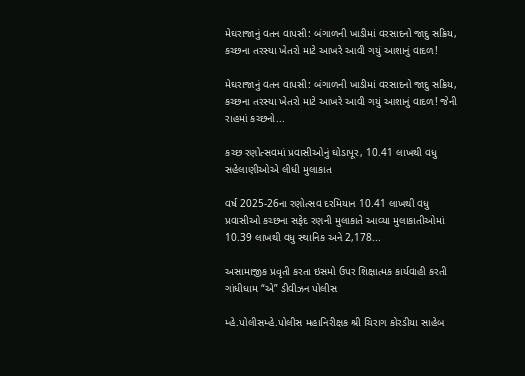મેઘરાજાનું વતન વાપસી: બંગાળની ખાડીમાં વરસાદનો જાદુ સક્રિય, કચ્છના તરસ્યા ખેતરો માટે આખરે આવી ગયું આશાનું વાદળ!

મેઘરાજાનું વતન વાપસી: બંગાળની ખાડીમાં વરસાદનો જાદુ સક્રિય, કચ્છના તરસ્યા ખેતરો માટે આખરે આવી ગયું આશાનું વાદળ! જેની રાહમાં કચ્છનો...

કચ્છ રણોત્સવમાં પ્રવાસીઓનું ઘોડાપૂર, 10.41 લાખથી વધુ સહેલાણીઓએ લીધી મુલાકાત

વર્ષ 2025-26ના રણોત્સવ દરમિયાન 10.41 લાખથી વધુ પ્રવાસીઓ કચ્છના સફેદ રણની મુલાકાતે આવ્યા મુલાકાતીઓમાં 10.39 લાખથી વધુ સ્થાનિક અને 2,178...

અસામાજીક પ્રવૃતી કરતા ઇસમો ઉપર શિક્ષાત્મક કાર્યવાહી કરતી ગાંધીધામ “એ” ડીવીઝન પોલીસ

મ્હે.પોલીસમ્હે.પોલીસ મહાનિરીક્ષક શ્રી ચિરાગ કોરડીયા સાહેબ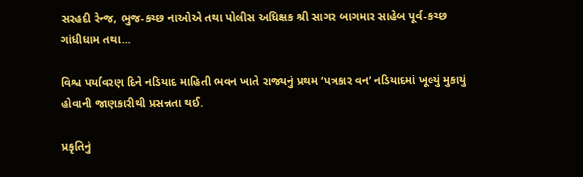સરહદી રેન્જ, ભુજ-કચ્છ નાઓએ તથા પોલીસ અધિક્ષક શ્રી સાગર બાગમાર સાહેબ પૂર્વ-કચ્છ ગાંધીધામ તથા...

વિશ્વ પર્યાવરણ દિને નડિયાદ માહિતી ભવન ખાતે રાજ્યનું પ્રથમ ‘પત્રકાર વન’ નડિયાદમાં ખૂલ્યું મુકાયું હોવાની જાણકારીથી પ્રસન્નતા થઈ.

પ્રકૃતિનું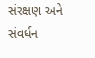સંરક્ષણ અને સંવર્ધન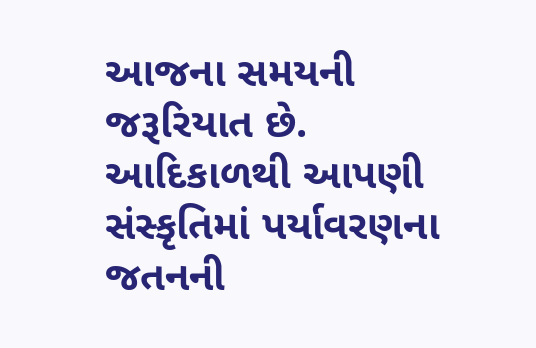આજના સમયની જરૂરિયાત છે. આદિકાળથી આપણી સંસ્કૃતિમાં પર્યાવરણના જતનની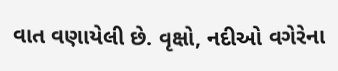વાત વણાયેલી છે. વૃક્ષો, નદીઓ વગેરેના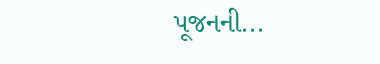પૂજનની...